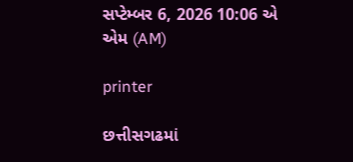સપ્ટેમ્બર 6, 2026 10:06 એ એમ (AM)

printer

છત્તીસગઢમાં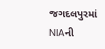જગદલપુરમાં NIAની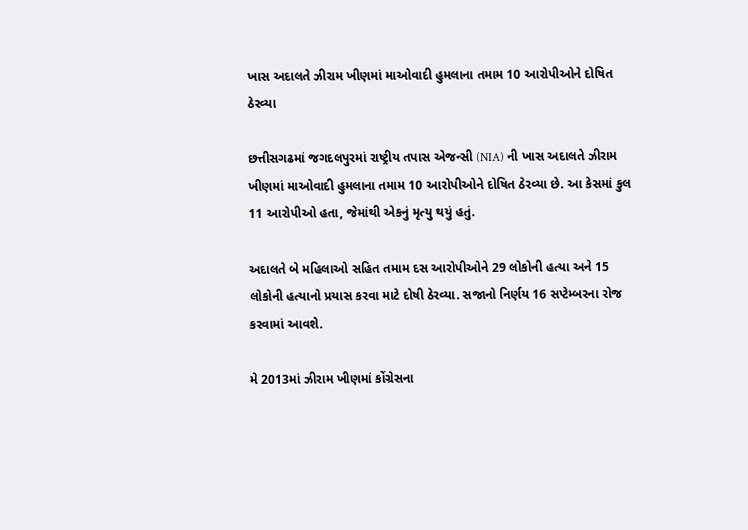ખાસ અદાલતે ઝીરામ ખીણમાં માઓવાદી હુમલાના તમામ 10 આરોપીઓને દોષિત ઠેરવ્યા

છત્તીસગઢમાં જગદલપુરમાં રાષ્ટ્રીય તપાસ એજન્સી (NIA) ની ખાસ અદાલતે ઝીરામ ખીણમાં માઓવાદી હુમલાના તમામ 10 આરોપીઓને દોષિત ઠેરવ્યા છે. આ કેસમાં કુલ 11 આરોપીઓ હતા, જેમાંથી એકનું મૃત્યુ થયું હતું.

અદાલતે બે મહિલાઓ સહિત તમામ દસ આરોપીઓને 29 લોકોની હત્યા અને 15 લોકોની હત્યાનો પ્રયાસ કરવા માટે દોષી ઠેરવ્યા. સજાનો નિર્ણય 16 સપ્ટેમ્બરના રોજ કરવામાં આવશે.

મે 2013માં ઝીરામ ખીણમાં કોંગ્રેસના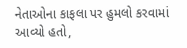નેતાઓના કાફલા પર હુમલો કરવામાં આવ્યો હતો,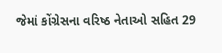જેમાં કોંગ્રેસના વરિષ્ઠ નેતાઓ સહિત 29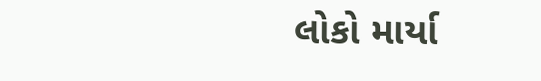લોકો માર્યા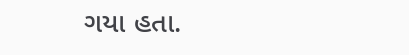ગયા હતા.